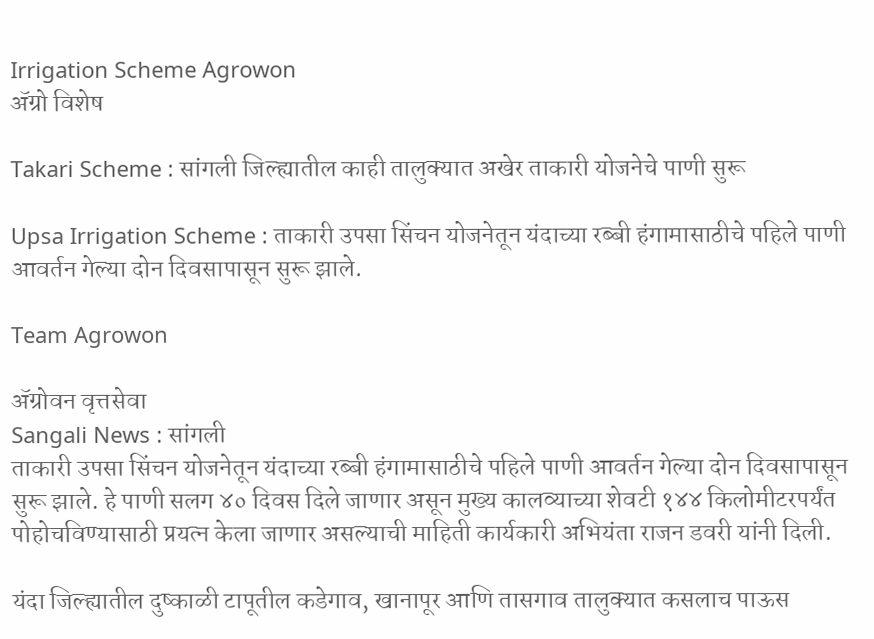Irrigation Scheme Agrowon
ॲग्रो विशेष

Takari Scheme : सांगली जिल्ह्यातील काही तालुक्यात अखेर ताकारी योजनेचे पाणी सुरू

Upsa Irrigation Scheme : ताकारी उपसा सिंचन योजनेतून यंदाच्या रब्बी हंगामासाठीचे पहिले पाणी आवर्तन गेल्या दोन दिवसापासून सुरू झाले.

Team Agrowon

ॲग्रोवन वृत्तसेवा
Sangali News : सांगली
ताकारी उपसा सिंचन योजनेतून यंदाच्या रब्बी हंगामासाठीचे पहिले पाणी आवर्तन गेल्या दोन दिवसापासून सुरू झाले. हे पाणी सलग ४० दिवस दिले जाणार असून मुख्य कालव्याच्या शेवटी १४४ किलोमीटरपर्यंत पोहोचविण्यासाठी प्रयत्न केला जाणार असल्याची माहिती कार्यकारी अभियंता राजन डवरी यांनी दिली.

यंदा जिल्ह्यातील दुष्काळी टापूतील कडेगाव, खानापूर आणि तासगाव तालुक्यात कसलाच पाऊस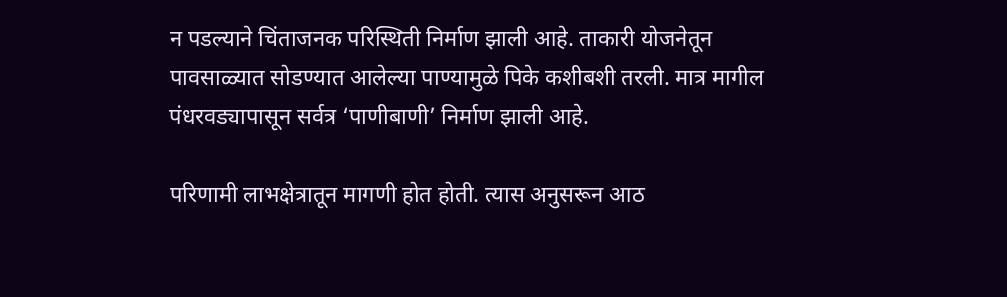न पडल्याने चिंताजनक परिस्थिती निर्माण झाली आहे. ताकारी योजनेतून पावसाळ्यात सोडण्यात आलेल्या पाण्यामुळे पिके कशीबशी तरली. मात्र मागील पंधरवड्यापासून सर्वत्र ‘पाणीबाणी’ निर्माण झाली आहे.

परिणामी लाभक्षेत्रातून मागणी होत होती. त्यास अनुसरून आठ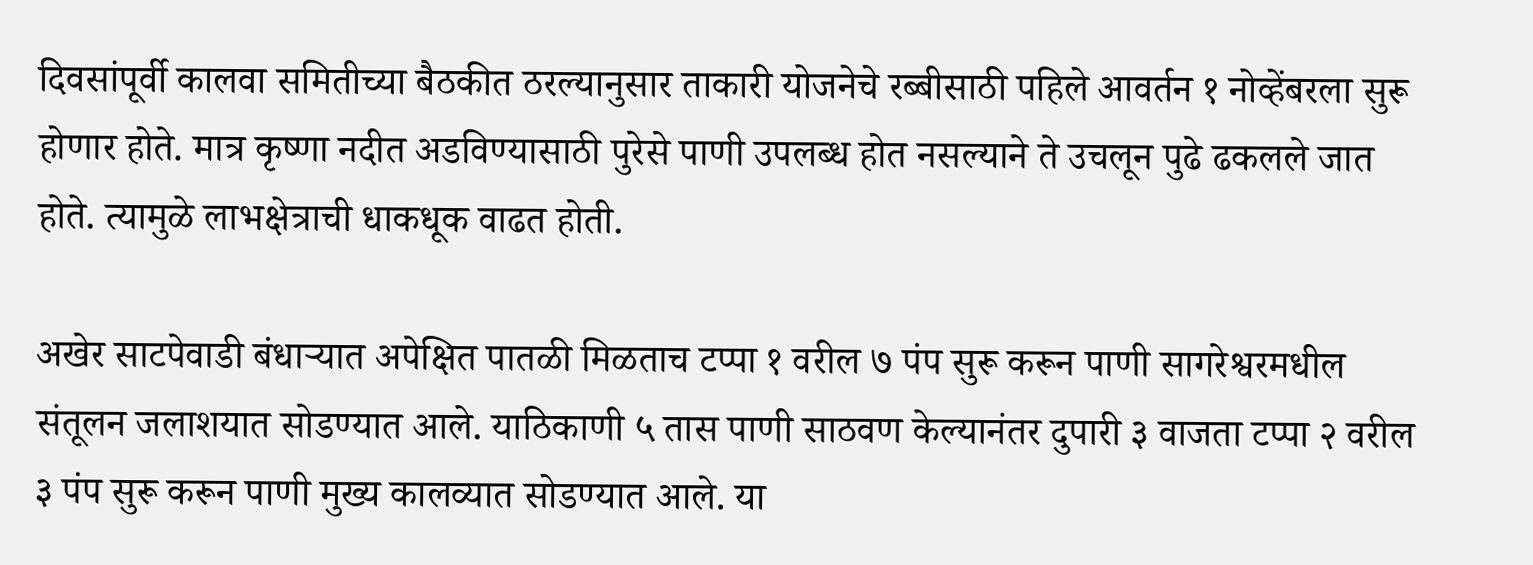दिवसांपूर्वी कालवा समितीच्या बैठकीत ठरल्यानुसार ताकारी योजनेचे रब्बीसाठी पहिले आवर्तन १ नोव्हेंबरला सुरू होणार होते. मात्र कृष्णा नदीत अडविण्यासाठी पुरेसे पाणी उपलब्ध होत नसल्याने ते उचलून पुढे ढकलले जात होते. त्यामुळे लाभक्षेत्राची धाकधूक वाढत होती.

अखेर साटपेवाडी बंधाऱ्यात अपेक्षित पातळी मिळताच टप्पा १ वरील ७ पंप सुरू करून पाणी सागरेश्वरमधील संतूलन जलाशयात सोडण्यात आले. याठिकाणी ५ तास पाणी साठवण केल्यानंतर दुपारी ३ वाजता टप्पा २ वरील ३ पंप सुरू करून पाणी मुख्य कालव्यात सोडण्यात आले. या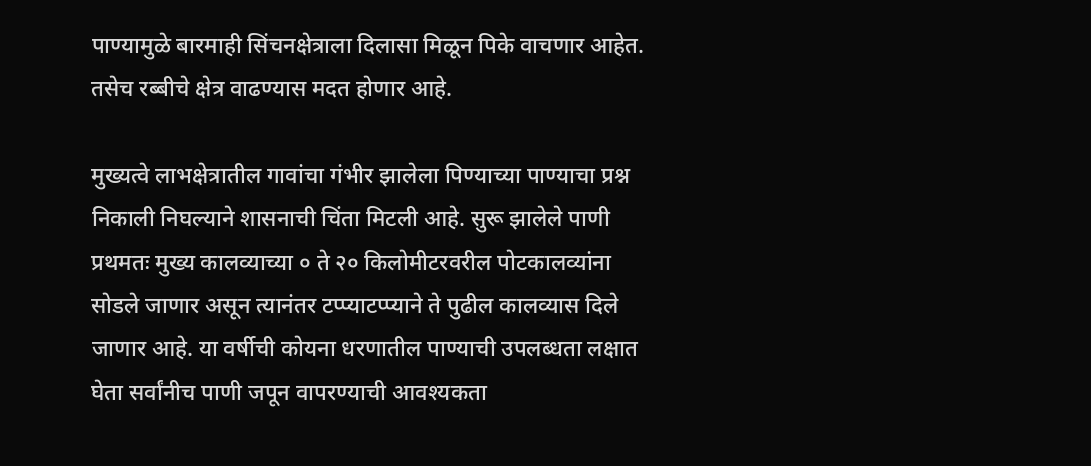पाण्यामुळे बारमाही सिंचनक्षेत्राला दिलासा मिळून पिके वाचणार आहेत. तसेच रब्बीचे क्षेत्र वाढण्यास मदत होणार आहे.

मुख्यत्वे लाभक्षेत्रातील गावांचा गंभीर झालेला पिण्याच्या पाण्याचा प्रश्न निकाली निघल्याने शासनाची चिंता मिटली आहे. सुरू झालेले पाणी प्रथमतः मुख्य कालव्याच्या ० ते २० किलोमीटरवरील पोटकालव्यांना सोडले जाणार असून त्यानंतर टप्प्याटप्प्याने ते पुढील कालव्यास दिले जाणार आहे. या वर्षीची कोयना धरणातील पाण्याची उपलब्धता लक्षात घेता सर्वांनीच पाणी जपून वापरण्याची आवश्यकता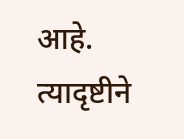आहे. त्यादृष्टीने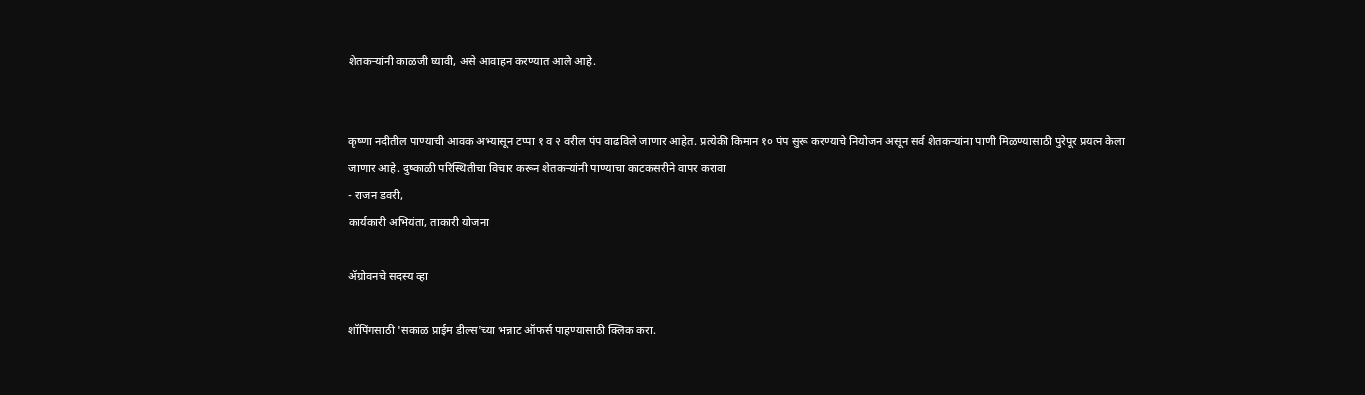शेतकऱ्यांनी काळजी घ्यावी, असे आवाहन करण्यात आले आहे.


कृष्णा नदीतील पाण्याची आवक अभ्यासून टप्पा १ व २ वरील पंप वाढविले जाणार आहेत. प्रत्येकी किमान १० पंप सुरू करण्याचे नियोजन असून सर्व शेतकऱ्यांना पाणी मिळण्यासाठी पुरेपूर प्रयत्न केला जाणार आहे. दुष्काळी परिस्थितीचा विचार करून शेतकऱ्यांनी पाण्याचा काटकसरीने वापर करावा
- राजन डवरी,
कार्यकारी अभियंता, ताकारी योजना

ॲग्रोवनचे सदस्य व्हा

शॉपिंगसाठी 'सकाळ प्राईम डील्स'च्या भन्नाट ऑफर्स पाहण्यासाठी क्लिक करा.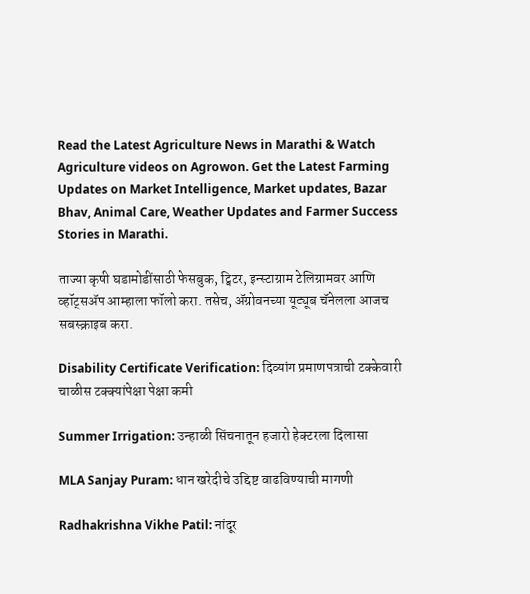Read the Latest Agriculture News in Marathi & Watch Agriculture videos on Agrowon. Get the Latest Farming Updates on Market Intelligence, Market updates, Bazar Bhav, Animal Care, Weather Updates and Farmer Success Stories in Marathi.

ताज्या कृषी घडामोडींसाठी फेसबुक, ट्विटर, इन्स्टाग्राम टेलिग्रामवर आणि व्हॉट्सॲप आम्हाला फॉलो करा. तसेच, ॲग्रोवनच्या यूट्यूब चॅनेलला आजच सबस्क्राइब करा.

Disability Certificate Verification: दिव्यांग प्रमाणपत्राची टक्केवारी चाळीस टक्क्यांपेक्षा पेक्षा कमी

Summer Irrigation: उन्हाळी सिंचनातून हजारो हेक्टरला दिलासा

MLA Sanjay Puram: धान खरेदीचे उद्दिष्ट वाढविण्याची मागणी

Radhakrishna Vikhe Patil: नांदूर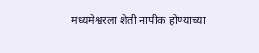मध्यमेश्वरला शेती नापीक होण्याच्या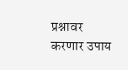प्रश्नावर करणार उपाय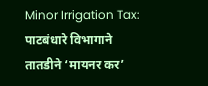Minor Irrigation Tax: पाटबंधारे विभागाने तातडीने ‘मायनर कर’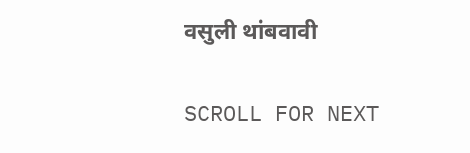वसुली थांबवावी

SCROLL FOR NEXT